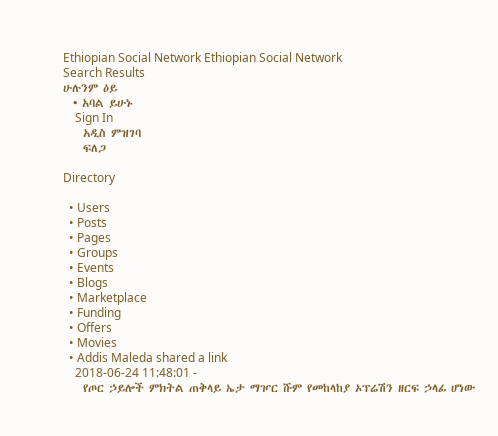Ethiopian Social Network Ethiopian Social Network
Search Results
ሁሉንም ዕይ
  • አባል ይሁኑ
    Sign In
    አዲስ ምዝገባ
    ፍለጋ

Directory

  • Users
  • Posts
  • Pages
  • Groups
  • Events
  • Blogs
  • Marketplace
  • Funding
  • Offers
  • Movies
  • Addis Maleda shared a link
    2018-06-24 11:48:01 -
    የጦር ኃይሎች ምክትል ጠቅላይ ኤታ ማዦር ሹም የመከላከያ ኦፕሬሽን ዘርፍ ኃላፊ ሆነው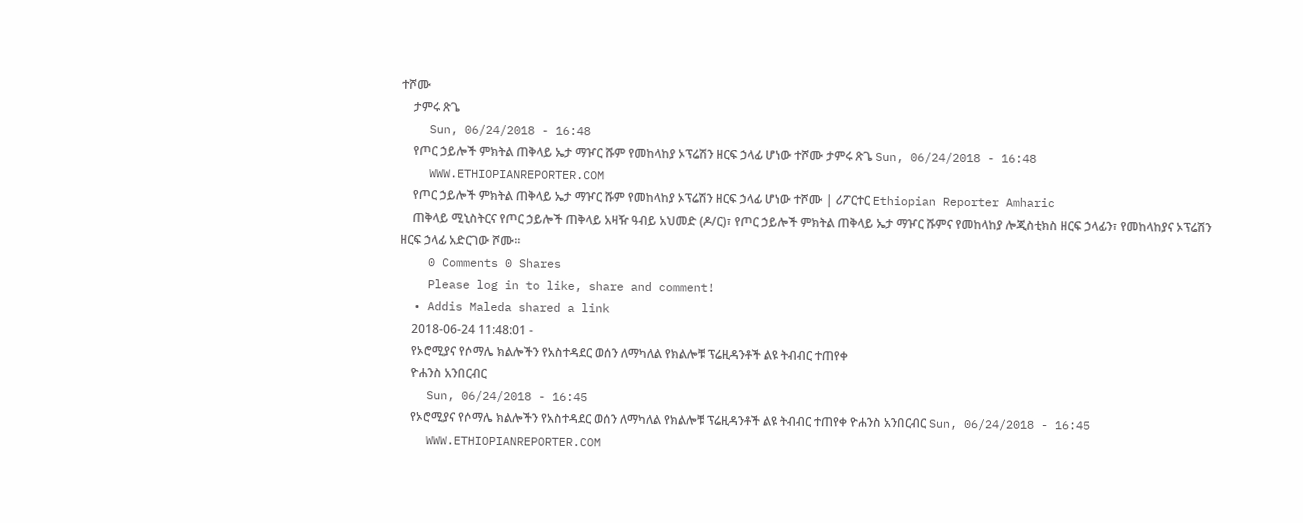ተሾሙ
    ታምሩ ጽጌ
    Sun, 06/24/2018 - 16:48
    የጦር ኃይሎች ምክትል ጠቅላይ ኤታ ማዦር ሹም የመከላከያ ኦፕሬሽን ዘርፍ ኃላፊ ሆነው ተሾሙ ታምሩ ጽጌ Sun, 06/24/2018 - 16:48
    WWW.ETHIOPIANREPORTER.COM
    የጦር ኃይሎች ምክትል ጠቅላይ ኤታ ማዦር ሹም የመከላከያ ኦፕሬሽን ዘርፍ ኃላፊ ሆነው ተሾሙ | ሪፖርተር Ethiopian Reporter Amharic
    ጠቅላይ ሚኒስትርና የጦር ኃይሎች ጠቅላይ አዛዥ ዓብይ አህመድ (ዶ/ር)፣ የጦር ኃይሎች ምክትል ጠቅላይ ኤታ ማዦር ሹምና የመከላከያ ሎጂስቲክስ ዘርፍ ኃላፊን፣ የመከላከያና ኦፕሬሽን ዘርፍ ኃላፊ አድርገው ሾሙ፡፡
    0 Comments 0 Shares
    Please log in to like, share and comment!
  • Addis Maleda shared a link
    2018-06-24 11:48:01 -
    የኦሮሚያና የሶማሌ ክልሎችን የአስተዳደር ወሰን ለማካለል የክልሎቹ ፕሬዚዳንቶች ልዩ ትብብር ተጠየቀ
    ዮሐንስ አንበርብር
    Sun, 06/24/2018 - 16:45
    የኦሮሚያና የሶማሌ ክልሎችን የአስተዳደር ወሰን ለማካለል የክልሎቹ ፕሬዚዳንቶች ልዩ ትብብር ተጠየቀ ዮሐንስ አንበርብር Sun, 06/24/2018 - 16:45
    WWW.ETHIOPIANREPORTER.COM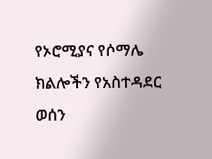የኦሮሚያና የሶማሌ ክልሎችን የአስተዳደር ወሰን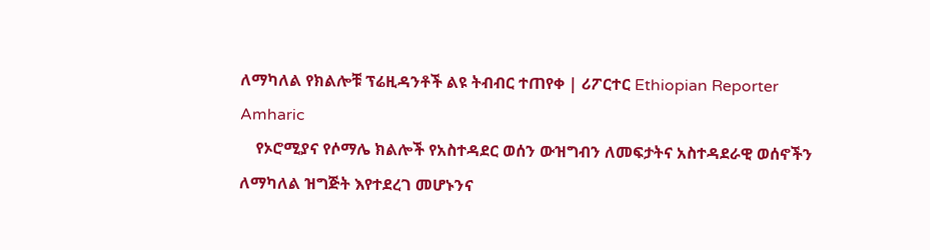ለማካለል የክልሎቹ ፕሬዚዳንቶች ልዩ ትብብር ተጠየቀ | ሪፖርተር Ethiopian Reporter Amharic
    የኦሮሚያና የሶማሌ ክልሎች የአስተዳደር ወሰን ውዝግብን ለመፍታትና አስተዳደራዊ ወሰኖችን ለማካለል ዝግጅት እየተደረገ መሆኑንና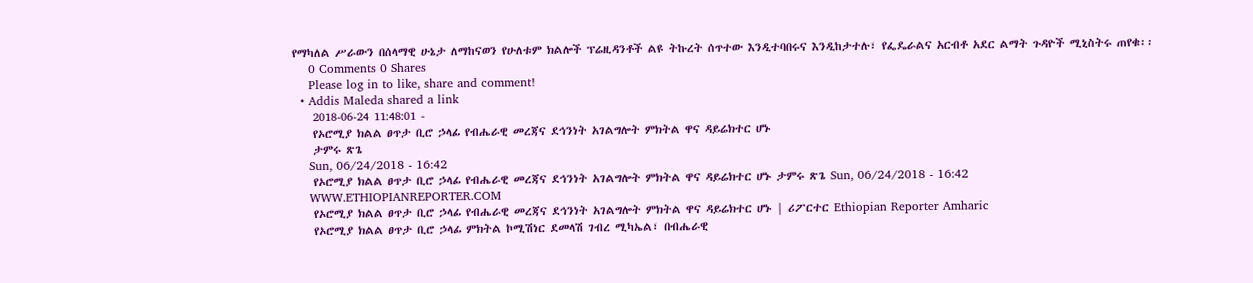የማካለል ሥራውን በሰላማዊ ሁኔታ ለማከናወን የሁለቱም ክልሎች ፕሬዚዳንቶች ልዩ ትኩረት ሰጥተው እንዲተባበሩና እንዲከታተሉ፣ የፌዴራልና አርብቶ አደር ልማት ጉዳዮች ሚኒስትሩ ጠየቁ፡፡
    0 Comments 0 Shares
    Please log in to like, share and comment!
  • Addis Maleda shared a link
    2018-06-24 11:48:01 -
    የኦሮሚያ ክልል ፀጥታ ቢሮ ኃላፊ የብሔራዊ መረጃና ደኅንነት አገልግሎት ምክትል ዋና ዳይሬክተር ሆኑ
    ታምሩ ጽጌ
    Sun, 06/24/2018 - 16:42
    የኦሮሚያ ክልል ፀጥታ ቢሮ ኃላፊ የብሔራዊ መረጃና ደኅንነት አገልግሎት ምክትል ዋና ዳይሬክተር ሆኑ ታምሩ ጽጌ Sun, 06/24/2018 - 16:42
    WWW.ETHIOPIANREPORTER.COM
    የኦሮሚያ ክልል ፀጥታ ቢሮ ኃላፊ የብሔራዊ መረጃና ደኅንነት አገልግሎት ምክትል ዋና ዳይሬክተር ሆኑ | ሪፖርተር Ethiopian Reporter Amharic
    የኦሮሚያ ክልል ፀጥታ ቢሮ ኃላፊ ምክትል ኮሚሽነር ደመላሽ ገብረ ሚካኤል፣ በብሔራዊ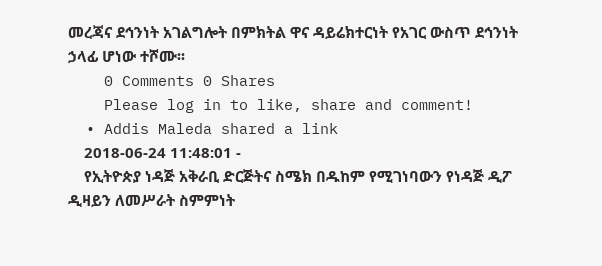መረጃና ደኅንነት አገልግሎት በምክትል ዋና ዳይሬክተርነት የአገር ውስጥ ደኅንነት ኃላፊ ሆነው ተሾሙ፡፡
    0 Comments 0 Shares
    Please log in to like, share and comment!
  • Addis Maleda shared a link
    2018-06-24 11:48:01 -
    የኢትዮጵያ ነዳጅ አቅራቢ ድርጅትና ስሜክ በዱከም የሚገነባውን የነዳጅ ዲፖ ዲዛይን ለመሥራት ስምምነት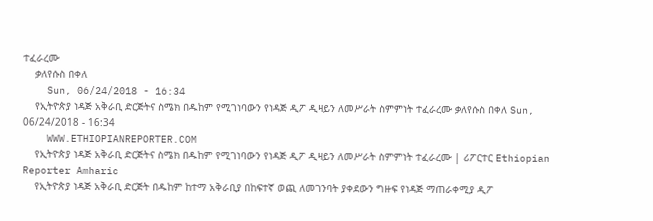ተፈራረሙ
    ቃለየሱስ በቀለ
    Sun, 06/24/2018 - 16:34
    የኢትዮጵያ ነዳጅ አቅራቢ ድርጅትና ስሜክ በዱከም የሚገነባውን የነዳጅ ዲፖ ዲዛይን ለመሥራት ስምምነት ተፈራረሙ ቃለየሱስ በቀለ Sun, 06/24/2018 - 16:34
    WWW.ETHIOPIANREPORTER.COM
    የኢትዮጵያ ነዳጅ አቅራቢ ድርጅትና ስሜክ በዱከም የሚገነባውን የነዳጅ ዲፖ ዲዛይን ለመሥራት ስምምነት ተፈራረሙ | ሪፖርተር Ethiopian Reporter Amharic
    የኢትዮጵያ ነዳጅ አቅራቢ ድርጅት በዱከም ከተማ አቅራቢያ በከፍተኛ ወጪ ለመገንባት ያቀደውን ግዙፍ የነዳጅ ማጠራቀሚያ ዲፖ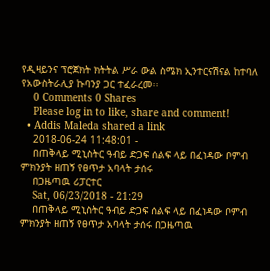የዲዛይንና ፕሮጀክት ክትትል ሥራ ውል ስሜክ ኢንተርናሽናል ከተባለ የአውስትራሊያ ኩባንያ ጋር ተፈራረመ፡፡
    0 Comments 0 Shares
    Please log in to like, share and comment!
  • Addis Maleda shared a link
    2018-06-24 11:48:01 -
    በጠቅላይ ሚኒስትር ዓብይ ድጋፍ ሰልፍ ላይ በፈነዳው ቦምብ ምክንያት ዘጠኝ የፀጥታ አባላት ታሰሩ
    በጋዜጣዉ ሪፓርተር
    Sat, 06/23/2018 - 21:29
    በጠቅላይ ሚኒስትር ዓብይ ድጋፍ ሰልፍ ላይ በፈነዳው ቦምብ ምክንያት ዘጠኝ የፀጥታ አባላት ታሰሩ በጋዜጣዉ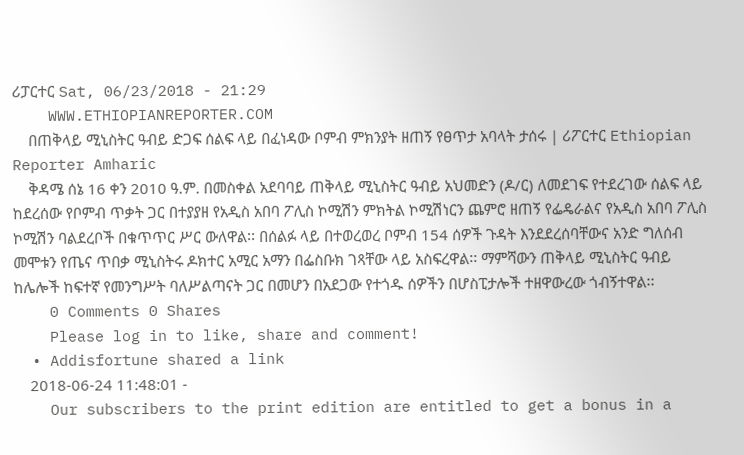ሪፓርተር Sat, 06/23/2018 - 21:29
    WWW.ETHIOPIANREPORTER.COM
    በጠቅላይ ሚኒስትር ዓብይ ድጋፍ ሰልፍ ላይ በፈነዳው ቦምብ ምክንያት ዘጠኝ የፀጥታ አባላት ታሰሩ | ሪፖርተር Ethiopian Reporter Amharic
    ቅዳሜ ሰኔ 16 ቀን 2010 ዓ.ም. በመስቀል አደባባይ ጠቅላይ ሚኒስትር ዓብይ አህመድን (ዶ/ር) ለመደገፍ የተደረገው ሰልፍ ላይ ከደረሰው የቦምብ ጥቃት ጋር በተያያዘ የአዲስ አበባ ፖሊስ ኮሚሽን ምክትል ኮሚሽነርን ጨምሮ ዘጠኝ የፌዴራልና የአዲስ አበባ ፖሊስ ኮሚሽን ባልደረቦች በቁጥጥር ሥር ውለዋል፡፡ በሰልፉ ላይ በተወረወረ ቦምብ 154 ሰዎች ጉዳት እንደደረሰባቸውና አንድ ግለሰብ መሞቱን የጤና ጥበቃ ሚኒስትሩ ዶክተር አሚር አማን በፌስቡክ ገጻቸው ላይ አስፍረዋል፡፡ ማምሻውን ጠቅላይ ሚኒስትር ዓብይ ከሌሎች ከፍተኛ የመንግሥት ባለሥልጣናት ጋር በመሆን በአደጋው የተጎዱ ሰዎችን በሆስፒታሎች ተዘዋውረው ጎብኝተዋል፡፡
    0 Comments 0 Shares
    Please log in to like, share and comment!
  • Addisfortune shared a link
    2018-06-24 11:48:01 -
    Our subscribers to the print edition are entitled to get a bonus in a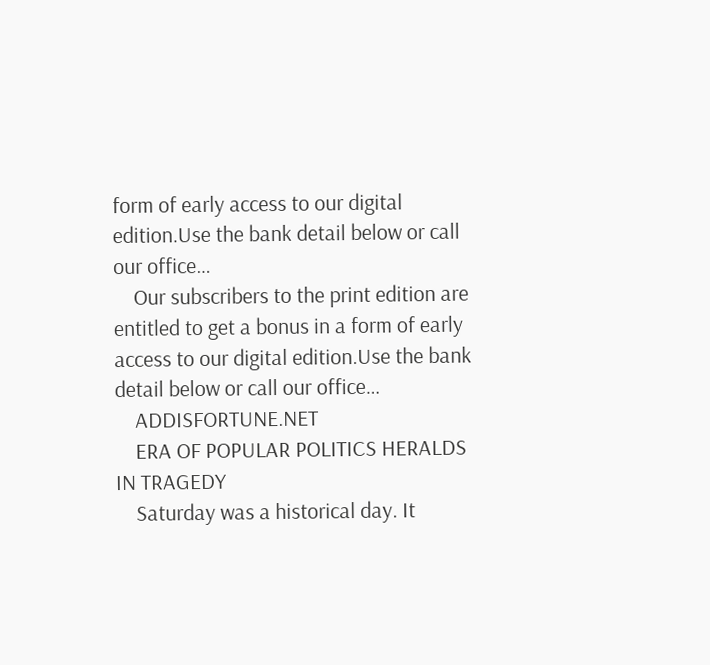form of early access to our digital edition.Use the bank detail below or call our office…
    Our subscribers to the print edition are entitled to get a bonus in a form of early access to our digital edition.Use the bank detail below or call our office…
    ADDISFORTUNE.NET
    ERA OF POPULAR POLITICS HERALDS IN TRAGEDY
    Saturday was a historical day. It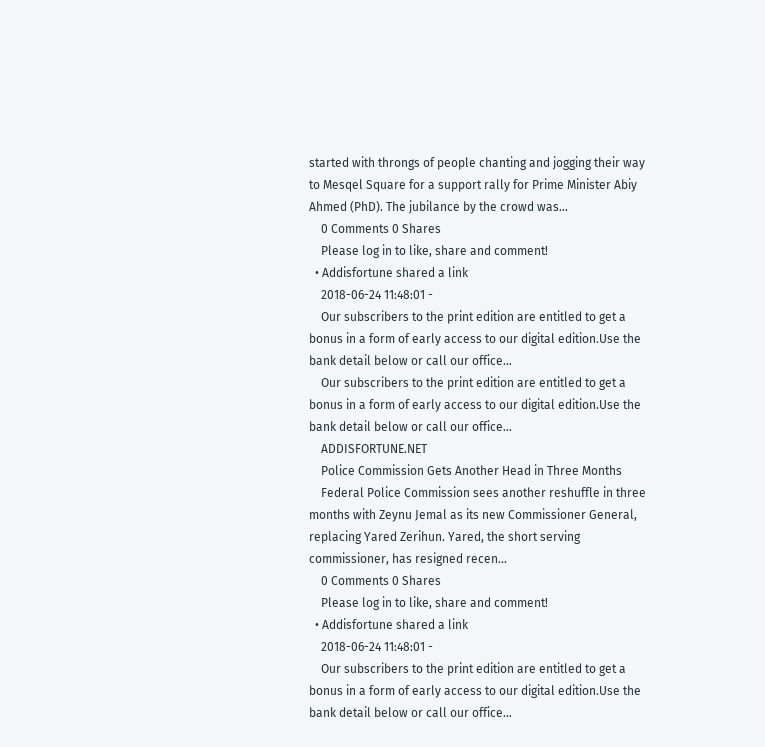started with throngs of people chanting and jogging their way to Mesqel Square for a support rally for Prime Minister Abiy Ahmed (PhD). The jubilance by the crowd was...
    0 Comments 0 Shares
    Please log in to like, share and comment!
  • Addisfortune shared a link
    2018-06-24 11:48:01 -
    Our subscribers to the print edition are entitled to get a bonus in a form of early access to our digital edition.Use the bank detail below or call our office…
    Our subscribers to the print edition are entitled to get a bonus in a form of early access to our digital edition.Use the bank detail below or call our office…
    ADDISFORTUNE.NET
    Police Commission Gets Another Head in Three Months
    Federal Police Commission sees another reshuffle in three months with Zeynu Jemal as its new Commissioner General, replacing Yared Zerihun. Yared, the short serving commissioner, has resigned recen...
    0 Comments 0 Shares
    Please log in to like, share and comment!
  • Addisfortune shared a link
    2018-06-24 11:48:01 -
    Our subscribers to the print edition are entitled to get a bonus in a form of early access to our digital edition.Use the bank detail below or call our office…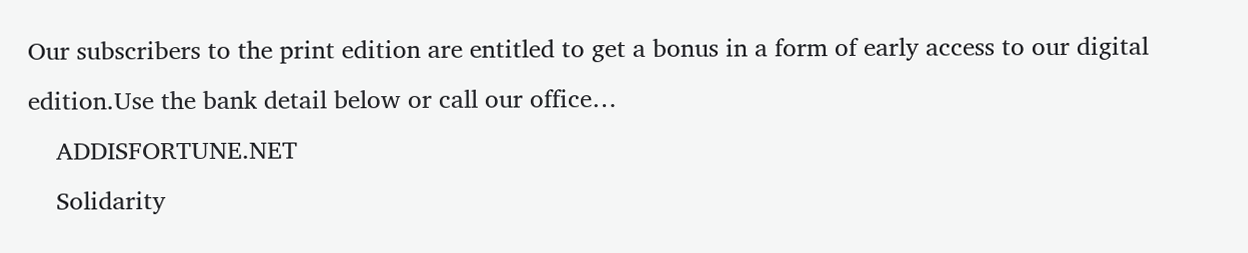Our subscribers to the print edition are entitled to get a bonus in a form of early access to our digital edition.Use the bank detail below or call our office…
    ADDISFORTUNE.NET
    Solidarity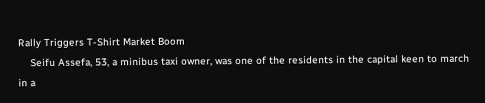Rally Triggers T-Shirt Market Boom
    Seifu Assefa, 53, a minibus taxi owner, was one of the residents in the capital keen to march in a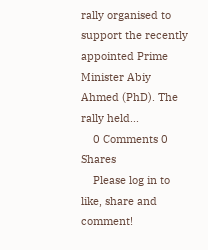rally organised to support the recently appointed Prime Minister Abiy Ahmed (PhD). The rally held...
    0 Comments 0 Shares
    Please log in to like, share and comment!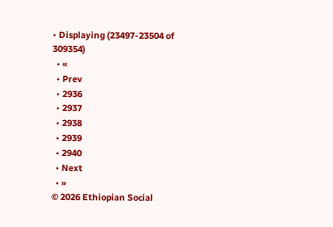• Displaying (23497-23504 of 309354)
  • «
  • Prev
  • 2936
  • 2937
  • 2938
  • 2939
  • 2940
  • Next
  • »
© 2026 Ethiopian Social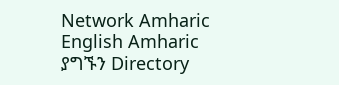Network Amharic
English Amharic
ያግኙን Directory